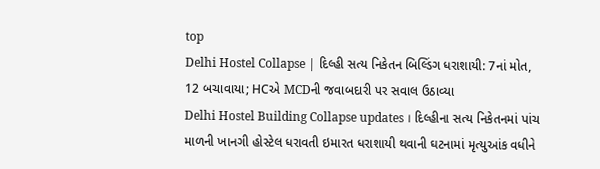top
Delhi Hostel Collapse | દિલ્હી સત્ય નિકેતન બિલ્ડિંગ ધરાશાયી: 7નાં મોત, 12 બચાવાયા; HCએ MCDની જવાબદારી પર સવાલ ઉઠાવ્યા
Delhi Hostel Building Collapse updates । દિલ્હીના સત્ય નિકેતનમાં પાંચ માળની ખાનગી હોસ્ટેલ ધરાવતી ઇમારત ધરાશાયી થવાની ઘટનામાં મૃત્યુઆંક વધીને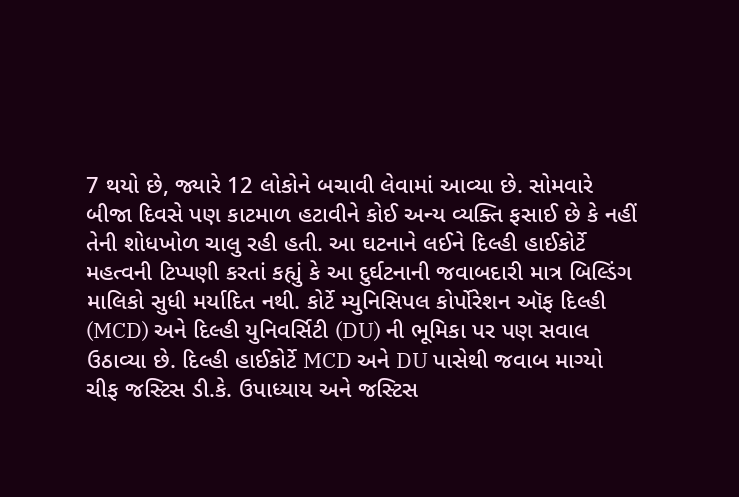7 થયો છે, જ્યારે 12 લોકોને બચાવી લેવામાં આવ્યા છે. સોમવારે બીજા દિવસે પણ કાટમાળ હટાવીને કોઈ અન્ય વ્યક્તિ ફસાઈ છે કે નહીં તેની શોધખોળ ચાલુ રહી હતી. આ ઘટનાને લઈને દિલ્હી હાઈકોર્ટે મહત્વની ટિપ્પણી કરતાં કહ્યું કે આ દુર્ઘટનાની જવાબદારી માત્ર બિલ્ડિંગ માલિકો સુધી મર્યાદિત નથી. કોર્ટે મ્યુનિસિપલ કોર્પોરેશન ઑફ દિલ્હી (MCD) અને દિલ્હી યુનિવર્સિટી (DU) ની ભૂમિકા પર પણ સવાલ ઉઠાવ્યા છે. દિલ્હી હાઈકોર્ટે MCD અને DU પાસેથી જવાબ માગ્યો ચીફ જસ્ટિસ ડી.કે. ઉપાધ્યાય અને જસ્ટિસ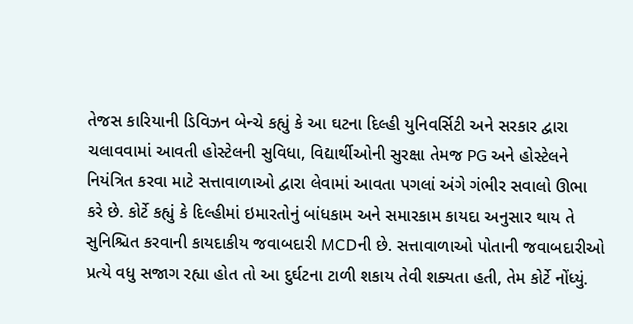તેજસ કારિયાની ડિવિઝન બેન્ચે કહ્યું કે આ ઘટના દિલ્હી યુનિવર્સિટી અને સરકાર દ્વારા ચલાવવામાં આવતી હોસ્ટેલની સુવિધા, વિદ્યાર્થીઓની સુરક્ષા તેમજ PG અને હોસ્ટેલને નિયંત્રિત કરવા માટે સત્તાવાળાઓ દ્વારા લેવામાં આવતા પગલાં અંગે ગંભીર સવાલો ઊભા કરે છે. કોર્ટે કહ્યું કે દિલ્હીમાં ઇમારતોનું બાંધકામ અને સમારકામ કાયદા અનુસાર થાય તે સુનિશ્ચિત કરવાની કાયદાકીય જવાબદારી MCDની છે. સત્તાવાળાઓ પોતાની જવાબદારીઓ પ્રત્યે વધુ સજાગ રહ્યા હોત તો આ દુર્ઘટના ટાળી શકાય તેવી શક્યતા હતી, તેમ કોર્ટે નોંધ્યું.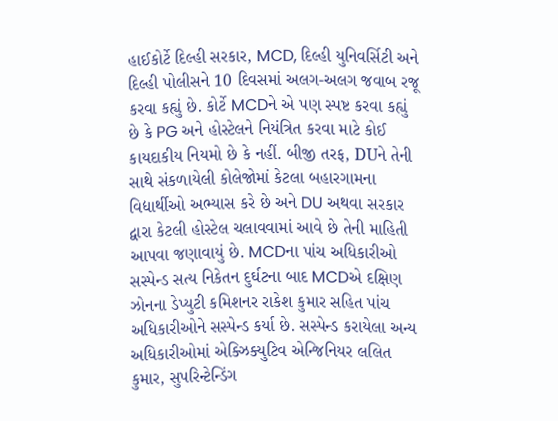હાઈકોર્ટે દિલ્હી સરકાર, MCD, દિલ્હી યુનિવર્સિટી અને દિલ્હી પોલીસને 10 દિવસમાં અલગ-અલગ જવાબ રજૂ કરવા કહ્યું છે. કોર્ટે MCDને એ પણ સ્પષ્ટ કરવા કહ્યું છે કે PG અને હોસ્ટેલને નિયંત્રિત કરવા માટે કોઈ કાયદાકીય નિયમો છે કે નહીં. બીજી તરફ, DUને તેની સાથે સંકળાયેલી કોલેજોમાં કેટલા બહારગામના વિદ્યાર્થીઓ અભ્યાસ કરે છે અને DU અથવા સરકાર દ્વારા કેટલી હોસ્ટેલ ચલાવવામાં આવે છે તેની માહિતી આપવા જણાવાયું છે. MCDના પાંચ અધિકારીઓ સસ્પેન્ડ સત્ય નિકેતન દુર્ઘટના બાદ MCDએ દક્ષિણ ઝોનના ડેપ્યુટી કમિશનર રાકેશ કુમાર સહિત પાંચ અધિકારીઓને સસ્પેન્ડ કર્યા છે. સસ્પેન્ડ કરાયેલા અન્ય અધિકારીઓમાં એક્ઝિક્યુટિવ એન્જિનિયર લલિત કુમાર, સુપરિન્ટેન્ડિંગ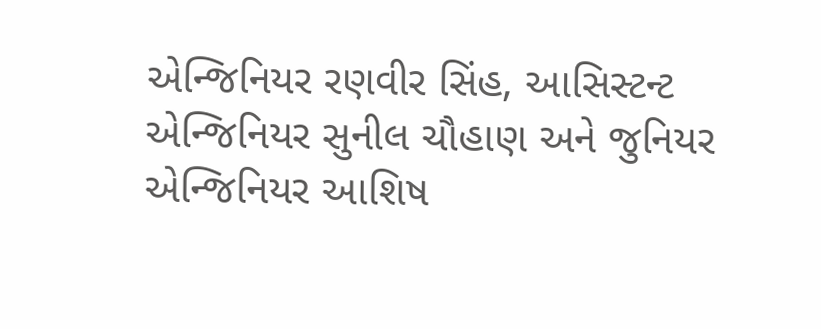એન્જિનિયર રણવીર સિંહ, આસિસ્ટન્ટ એન્જિનિયર સુનીલ ચૌહાણ અને જુનિયર એન્જિનિયર આશિષ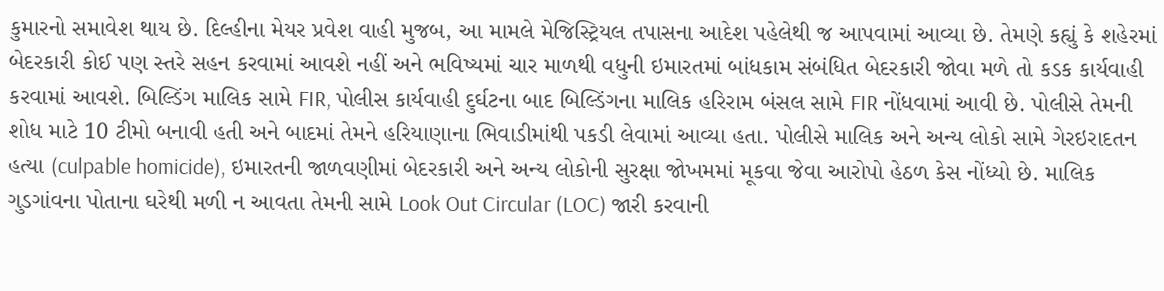કુમારનો સમાવેશ થાય છે. દિલ્હીના મેયર પ્રવેશ વાહી મુજબ, આ મામલે મેજિસ્ટ્રિયલ તપાસના આદેશ પહેલેથી જ આપવામાં આવ્યા છે. તેમણે કહ્યું કે શહેરમાં બેદરકારી કોઈ પણ સ્તરે સહન કરવામાં આવશે નહીં અને ભવિષ્યમાં ચાર માળથી વધુની ઇમારતમાં બાંધકામ સંબંધિત બેદરકારી જોવા મળે તો કડક કાર્યવાહી કરવામાં આવશે. બિલ્ડિંગ માલિક સામે FIR, પોલીસ કાર્યવાહી દુર્ઘટના બાદ બિલ્ડિંગના માલિક હરિરામ બંસલ સામે FIR નોંધવામાં આવી છે. પોલીસે તેમની શોધ માટે 10 ટીમો બનાવી હતી અને બાદમાં તેમને હરિયાણાના ભિવાડીમાંથી પકડી લેવામાં આવ્યા હતા. પોલીસે માલિક અને અન્ય લોકો સામે ગેરઇરાદતન હત્યા (culpable homicide), ઇમારતની જાળવણીમાં બેદરકારી અને અન્ય લોકોની સુરક્ષા જોખમમાં મૂકવા જેવા આરોપો હેઠળ કેસ નોંધ્યો છે. માલિક ગુડગાંવના પોતાના ઘરેથી મળી ન આવતા તેમની સામે Look Out Circular (LOC) જારી કરવાની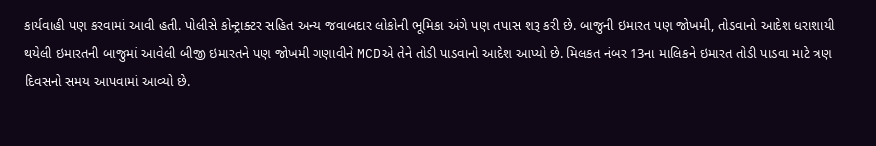કાર્યવાહી પણ કરવામાં આવી હતી. પોલીસે કોન્ટ્રાક્ટર સહિત અન્ય જવાબદાર લોકોની ભૂમિકા અંગે પણ તપાસ શરૂ કરી છે. બાજુની ઇમારત પણ જોખમી, તોડવાનો આદેશ ધરાશાયી થયેલી ઇમારતની બાજુમાં આવેલી બીજી ઇમારતને પણ જોખમી ગણાવીને MCDએ તેને તોડી પાડવાનો આદેશ આપ્યો છે. મિલકત નંબર 13ના માલિકને ઇમારત તોડી પાડવા માટે ત્રણ દિવસનો સમય આપવામાં આવ્યો છે.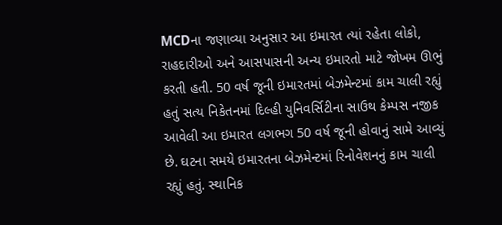MCDના જણાવ્યા અનુસાર આ ઇમારત ત્યાં રહેતા લોકો, રાહદારીઓ અને આસપાસની અન્ય ઇમારતો માટે જોખમ ઊભું કરતી હતી. 50 વર્ષ જૂની ઇમારતમાં બેઝમેન્ટમાં કામ ચાલી રહ્યું હતું સત્ય નિકેતનમાં દિલ્હી યુનિવર્સિટીના સાઉથ કેમ્પસ નજીક આવેલી આ ઇમારત લગભગ 50 વર્ષ જૂની હોવાનું સામે આવ્યું છે. ઘટના સમયે ઇમારતના બેઝમેન્ટમાં રિનોવેશનનું કામ ચાલી રહ્યું હતું. સ્થાનિક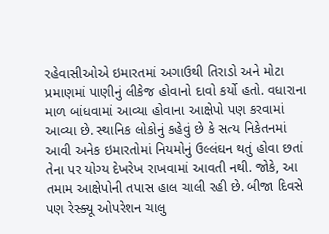રહેવાસીઓએ ઇમારતમાં અગાઉથી તિરાડો અને મોટા પ્રમાણમાં પાણીનું લીકેજ હોવાનો દાવો કર્યો હતો. વધારાના માળ બાંધવામાં આવ્યા હોવાના આક્ષેપો પણ કરવામાં આવ્યા છે. સ્થાનિક લોકોનું કહેવું છે કે સત્ય નિકેતનમાં આવી અનેક ઇમારતોમાં નિયમોનું ઉલ્લંઘન થતું હોવા છતાં તેના પર યોગ્ય દેખરેખ રાખવામાં આવતી નથી. જોકે, આ તમામ આક્ષેપોની તપાસ હાલ ચાલી રહી છે. બીજા દિવસે પણ રેસ્ક્યૂ ઓપરેશન ચાલુ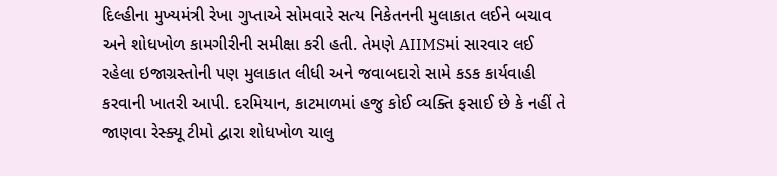દિલ્હીના મુખ્યમંત્રી રેખા ગુપ્તાએ સોમવારે સત્ય નિકેતનની મુલાકાત લઈને બચાવ અને શોધખોળ કામગીરીની સમીક્ષા કરી હતી. તેમણે AIIMSમાં સારવાર લઈ રહેલા ઇજાગ્રસ્તોની પણ મુલાકાત લીધી અને જવાબદારો સામે કડક કાર્યવાહી કરવાની ખાતરી આપી. દરમિયાન, કાટમાળમાં હજુ કોઈ વ્યક્તિ ફસાઈ છે કે નહીં તે જાણવા રેસ્ક્યૂ ટીમો દ્વારા શોધખોળ ચાલુ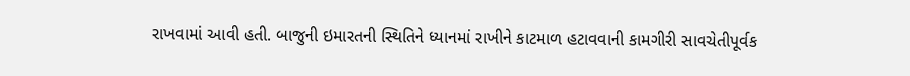રાખવામાં આવી હતી. બાજુની ઇમારતની સ્થિતિને ધ્યાનમાં રાખીને કાટમાળ હટાવવાની કામગીરી સાવચેતીપૂર્વક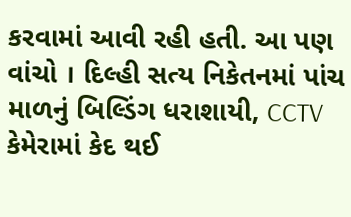કરવામાં આવી રહી હતી. આ પણ વાંચો । દિલ્હી સત્ય નિકેતનમાં પાંચ માળનું બિલ્ડિંગ ધરાશાયી, CCTV કેમેરામાં કેદ થઈ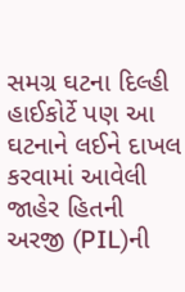સમગ્ર ઘટના દિલ્હી હાઈકોર્ટે પણ આ ઘટનાને લઈને દાખલ કરવામાં આવેલી જાહેર હિતની અરજી (PIL)ની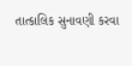તાત્કાલિક સુનાવણી કરવા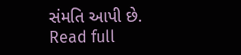સંમતિ આપી છે.
Read full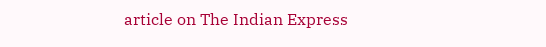article on The Indian Express